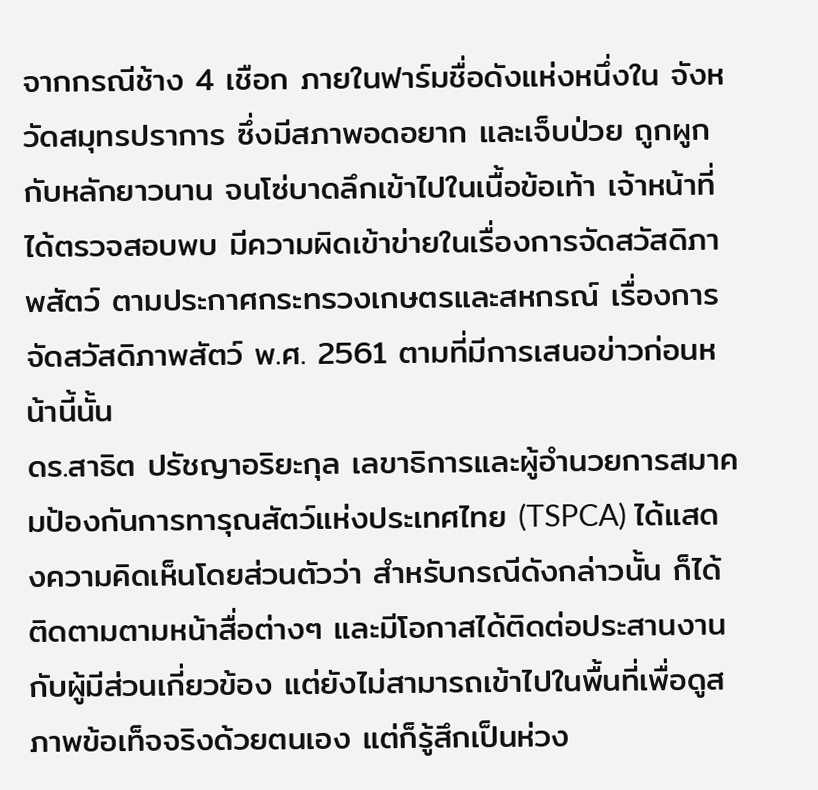จากกรณีช้าง 4 เชือก ภายในฟาร์มชื่อดังแห่งหนึ่งใน จังหวัดสมุทรปราการ ซึ่งมีสภาพอดอยาก และเจ็บป่วย ถูกผูกกับหลักยาวนาน จนโซ่บาดลึกเข้าไปในเนื้อข้อเท้า เจ้าหน้าที่ได้ตรวจสอบพบ มีความผิดเข้าข่ายในเรื่องการจัดสวัสดิภาพสัตว์ ตามประกาศกระทรวงเกษตรและสหกรณ์ เรื่องการจัดสวัสดิภาพสัตว์ พ.ศ. 2561 ตามที่มีการเสนอข่าวก่อนหน้านี้นั้น
ดร.สาธิต ปรัชญาอริยะกุล เลขาธิการและผู้อำนวยการสมาคมป้องกันการทารุณสัตว์แห่งประเทศไทย (TSPCA) ได้แสดงความคิดเห็นโดยส่วนตัวว่า สำหรับกรณีดังกล่าวนั้น ก็ได้ติดตามตามหน้าสื่อต่างๆ และมีโอกาสได้ติดต่อประสานงานกับผู้มีส่วนเกี่ยวข้อง แต่ยังไม่สามารถเข้าไปในพื้นที่เพื่อดูสภาพข้อเท็จจริงด้วยตนเอง แต่ก็รู้สึกเป็นห่วง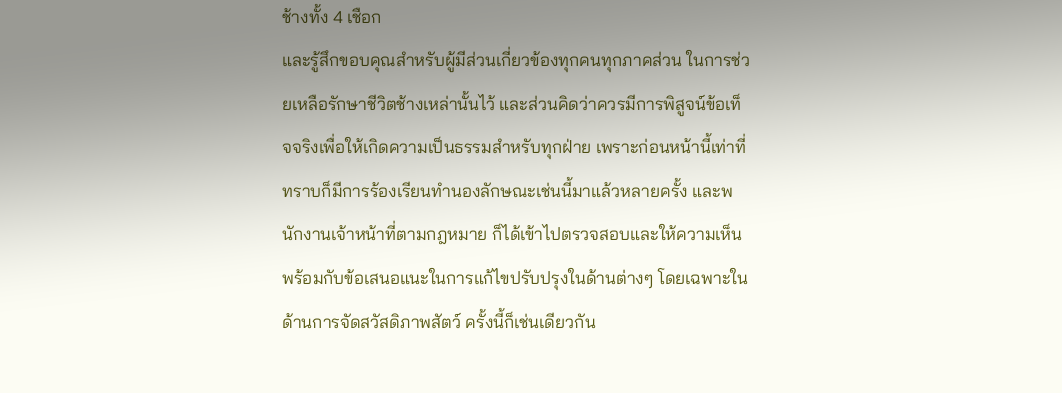ช้างทั้ง 4 เชือก
และรู้สึกขอบคุณสำหรับผู้มีส่วนเกี่ยวข้องทุกคนทุกภาคส่วน ในการช่วยเหลือรักษาชีวิตช้างเหล่านั้นไว้ และส่วนคิดว่าควรมีการพิสูจน์ข้อเท็จจริงเพื่อให้เกิดความเป็นธรรมสำหรับทุกฝ่าย เพราะก่อนหน้านี้เท่าที่ทราบก็มีการร้องเรียนทำนองลักษณะเช่นนี้มาแล้วหลายครั้ง และพนักงานเจ้าหน้าที่ตามกฎหมาย ก็ได้เข้าไปตรวจสอบและให้ความเห็นพร้อมกับข้อเสนอแนะในการแก้ไขปรับปรุงในด้านต่างๆ โดยเฉพาะในด้านการจัดสวัสดิภาพสัตว์ ครั้งนี้ก็เช่นเดียวกัน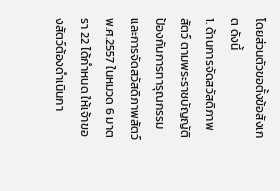โดยส่วนตัวขอตั้งข้อสังเกต ดังนี้
1. ด้านการจัดสวัสดิภาพสัตว์ ตามพระราชบัญญัติป้องกันการทารุณกรรมและการจัดสวัสดิภาพสัตว์ พ.ศ.2557 ในหมวด 6 มาตรา 22 ได้กำหนด ให้เจ้าของสัตว์ต้องดำเนินกา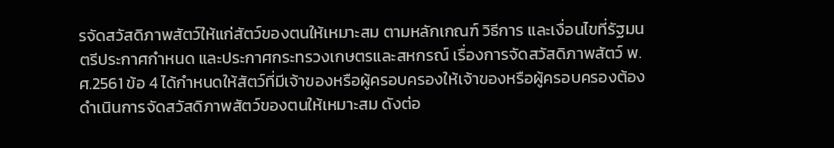รจัดสวัสดิภาพสัตว์ให้แก่สัตว์ของตนให้เหมาะสม ตามหลักเกณฑ์ วิธีการ และเงื่อนไขที่รัฐมนตรีประกาศกำหนด และประกาศกระทรวงเกษตรและสหกรณ์ เรื่องการจัดสวัสดิภาพสัตว์ พ.ศ.2561 ข้อ 4 ได้กำหนดให้สัตว์ที่มีเจ้าของหรือผู้ครอบครองให้เจ้าของหรือผู้ครอบครองต้องดำเนินการจัดสวัสดิภาพสัตว์ของตนให้เหมาะสม ดังต่อ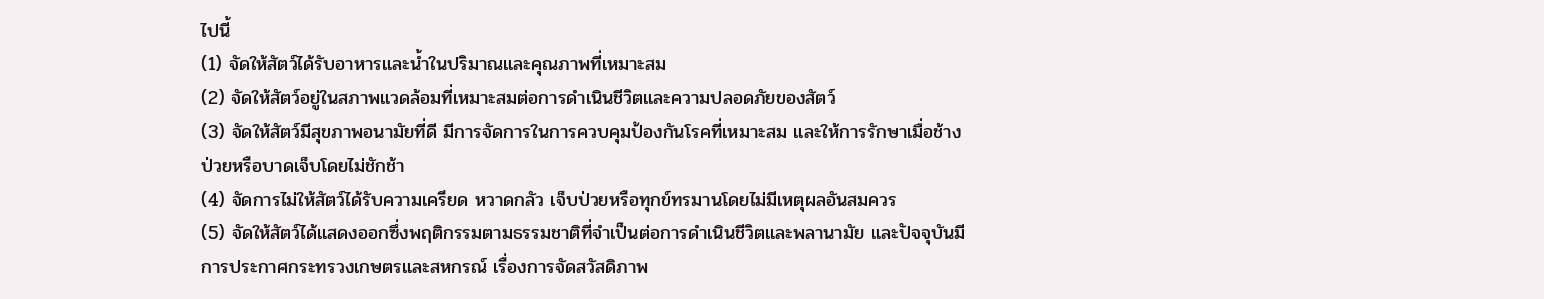ไปนี้
(1) จัดให้สัตว์ได้รับอาหารและน้ำในปริมาณและคุณภาพที่เหมาะสม
(2) จัดให้สัตว์อยู่ในสภาพแวดล้อมที่เหมาะสมต่อการดำเนินชีวิตและความปลอดภัยของสัตว์
(3) จัดให้สัตว์มีสุขภาพอนามัยที่ดี มีการจัดการในการควบคุมป้องกันโรคที่เหมาะสม และให้การรักษาเมื่อช้างป่วยหรือบาดเจ็บโดยไม่ชักช้า
(4) จัดการไม่ให้สัตว์ได้รับความเครียด หวาดกลัว เจ็บป่วยหรือทุกข์ทรมานโดยไม่มีเหตุผลอันสมควร
(5) จัดให้สัตว์ได้แสดงออกซึ่งพฤติกรรมตามธรรมชาติที่จำเป็นต่อการดำเนินชีวิตและพลานามัย และปัจจุบันมีการประกาศกระทรวงเกษตรและสหกรณ์ เรื่องการจัดสวัสดิภาพ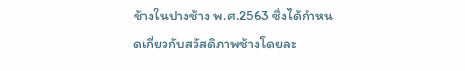ช้างในปางช้าง พ.ศ.2563 ซึ่งได้กำหนดเกี่ยวกับสวัสดิภาพช้างโดยละ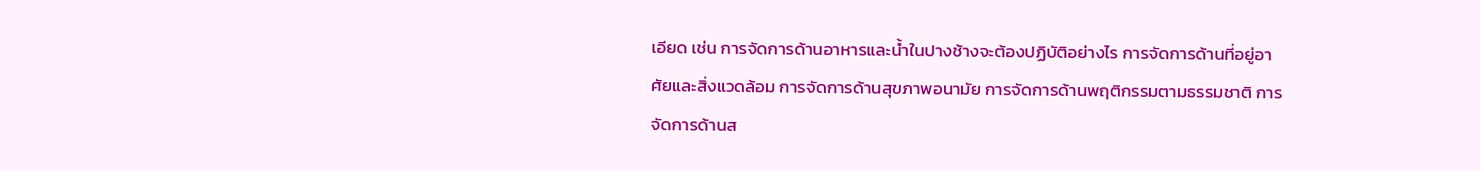เอียด เช่น การจัดการด้านอาหารและน้ำในปางช้างจะต้องปฏิบัติอย่างไร การจัดการด้านที่อยู่อาศัยและสิ่งแวดล้อม การจัดการด้านสุขภาพอนามัย การจัดการด้านพฤติกรรมตามธรรมชาติ การจัดการด้านส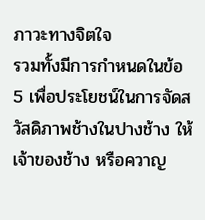ภาวะทางจิตใจ
รวมทั้งมีการกำหนดในข้อ 5 เพื่อประโยชน์ในการจัดสวัสดิภาพช้างในปางช้าง ให้เจ้าของช้าง หรือควาญ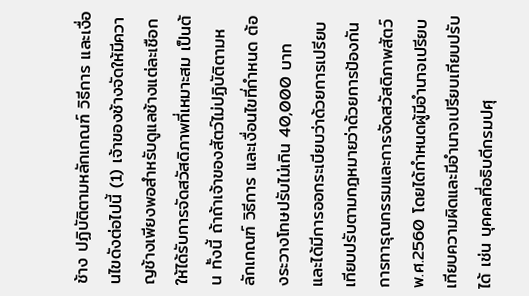ช้าง ปฏิบัติตามหลักเกณฑ์ วิธีการ และเงื่อนไขดังต่อไปนี้ (1) เจ้าของช้างจัดให้มีควาญช้างเพียงพอสำหรับดูแลช้างแต่ละเชือกให้ได้รับการจัดสวัสดิภาพที่เหมาะสม เป็นต้น ทั้งนี้ ถ้าถ้าเจ้าของสัตว์ไม่ปฏิบัติตามหลักเกณฑ์ วิธีการ และเงื่อนไขที่กำหนด ต้องระวางโทษปรับไม่เกิน 40,000 บาท
และได้มีการออกระเบียบว่าด้วยการเปรียบเทียบปรับตามกฎหมายว่าด้วยการป้องกันการทารุณกรรมและการจัดสวัสดิภาพสัตว์ พ.ศ.2560 โดยได้กำหนดผู้มีอำนาจเปรียบเทียบความผิดและมีอำนาจเปรียบเทียบปรับได้ เช่น บุคคลที่อธิบดีกรมปศุ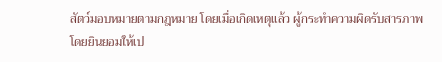สัตว์มอบหมายตามกฎหมาย โดยเมื่อเกิดเหตุแล้ว ผู้กระทำความผิดรับสารภาพโดยยินยอมให้เป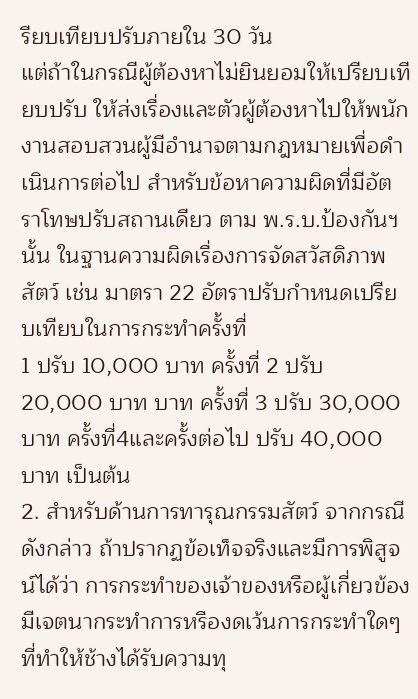รียบเทียบปรับภายใน 30 วัน
แต่ถ้าในกรณีผู้ต้องหาไม่ยินยอมให้เปรียบเทียบปรับ ให้ส่งเรื่องและตัวผู้ต้องหาไปให้พนักงานสอบสวนผู้มีอำนาจตามกฎหมายเพื่อดำเนินการต่อไป สำหรับข้อหาความผิดที่มีอัตราโทษปรับสถานเดียว ตาม พ.ร.บ.ป้องกันฯ นั้น ในฐานความผิดเรื่องการจัดสวัสดิภาพสัตว์ เช่น มาตรา 22 อัตราปรับกำหนดเปรียบเทียบในการกระทำครั้งที่
1 ปรับ 10,000 บาท ครั้งที่ 2 ปรับ 20,000 บาท บาท ครั้งที่ 3 ปรับ 30,000 บาท ครั้งที่4และครั้งต่อไป ปรับ 40,000 บาท เป็นต้น
2. สำหรับด้านการทารุณกรรมสัตว์ จากกรณีดังกล่าว ถ้าปรากฏข้อเท็จจริงและมีการพิสูจน์ได้ว่า การกระทำของเจ้าของหรือผู้เกี่ยวข้องมีเจตนากระทำการหรืองดเว้นการกระทำใดๆ ที่ทำให้ช้างได้รับความทุ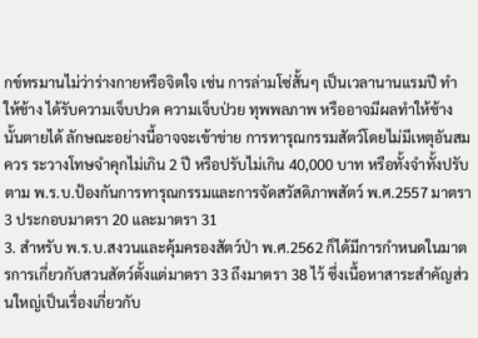กข์ทรมานไม่ว่าร่างกายหรือจิตใจ เช่น การล่ามโซ่สั้นๆ เป็นเวลานานแรมปี ทำให้ช้าง ได้รับความเจ็บปวด ความเจ็บป่วย ทุพพลภาพ หรืออาจมีผลทำให้ช้างนั้นตายได้ ลักษณะอย่างนี้อาจจะเข้าข่าย การทารุณกรรมสัตว์โดยไม่มีเหตุอันสมควร ระวางโทษจำคุกไม่เกิน 2 ปี หรือปรับไม่เกิน 40,000 บาท หรือทั้งจำทั้งปรับ ตาม พ.ร.บ.ป้องกันการทารุณกรรมและการจัดสวัสดิภาพสัตว์ พ.ศ.2557 มาตรา 3 ประกอบมาตรา 20 และมาตรา 31
3. สำหรับ พ.ร.บ.สงวนและคุ้มครองสัตว์ป่า พ.ศ.2562 ก็ได้มีการกำหนดในมาตรการเกี่ยวกับสวนสัตว์ตั้งแต่มาตรา 33 ถึงมาตรา 38 ไว้ ซึ่งเนื้อหาสาระสำคัญส่วนใหญ่เป็นเรื่องเกี่ยวกับ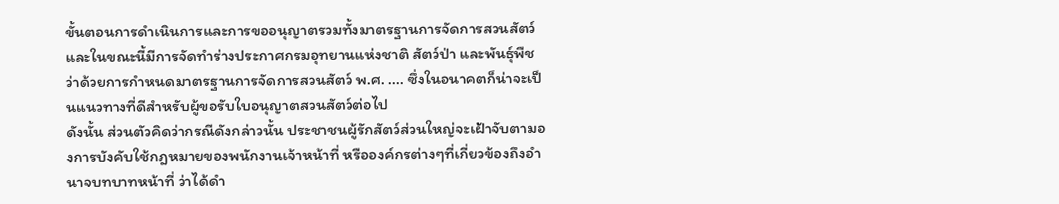ขั้นตอนการดำเนินการและการขออนุญาตรวมทั้งมาตรฐานการจัดการสวนสัตว์ และในขณะนี้มีการจัดทำร่างประกาศกรมอุทยานแห่งชาติ สัตว์ป่า และพันธุ์พืช ว่าด้วยการกำหนดมาตรฐานการจัดการสวนสัตว์ พ.ศ. .... ซึ่งในอนาคตก็น่าจะเป็นแนวทางที่ดีสำหรับผู้ขอรับใบอนุญาตสวนสัตว์ต่อไป
ดังนั้น ส่วนตัวคิดว่ากรณีดังกล่าวนั้น ประชาชนผู้รักสัตว์ส่วนใหญ่จะเฝ้าจับตามองการบังคับใช้กฎหมายของพนักงานเจ้าหน้าที่ หรือองค์กรต่างๆที่เกี่ยวข้องถึงอำนาจบทบาทหน้าที่ ว่าได้ดำ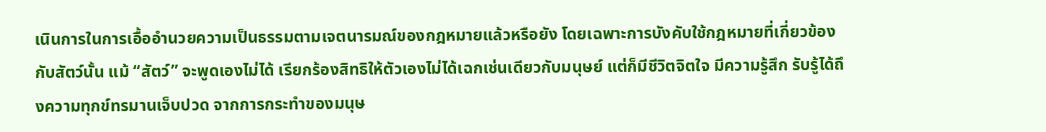เนินการในการเอื้ออำนวยความเป็นธรรมตามเจตนารมณ์ของกฎหมายแล้วหรือยัง โดยเฉพาะการบังคับใช้กฎหมายที่เกี่ยวข้องกับสัตว์นั้น แม้ “สัตว์” จะพูดเองไม่ได้ เรียกร้องสิทธิให้ตัวเองไม่ได้เฉกเช่นเดียวกับมนุษย์ แต่ก็มีชีวิตจิตใจ มีความรู้สึก รับรู้ได้ถึงความทุกข์ทรมานเจ็บปวด จากการกระทำของมนุษ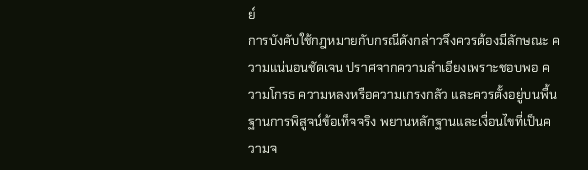ย์
การบังคับใช้กฎหมายกับกรณีดังกล่าวจึงควรต้องมีลักษณะ ความแน่นอนชัดเจน ปราศจากความลำเอียงเพราะชอบพอ ความโกรธ ความหลงหรือความเกรงกลัว และควรตั้งอยู่บนพื้นฐานการพิสูจน์ข้อเท็จจริง พยานหลักฐานและเงื่อนไขที่เป็นความจ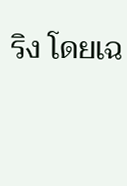ริง โดยเฉ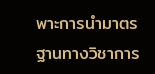พาะการนำมาตรฐานทางวิชาการ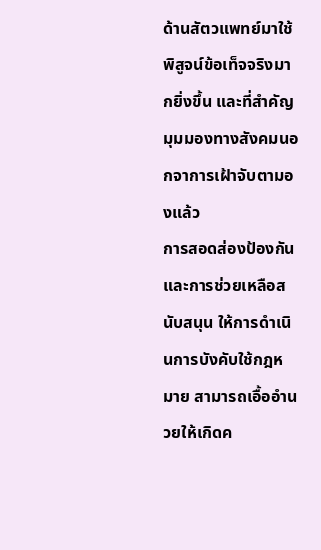ด้านสัตวแพทย์มาใช้พิสูจน์ข้อเท็จจริงมากยิ่งขึ้น และที่สำคัญมุมมองทางสังคมนอกจาการเฝ้าจับตามองแล้ว
การสอดส่องป้องกันและการช่วยเหลือสนับสนุน ให้การดำเนินการบังคับใช้กฎหมาย สามารถเอื้ออำนวยให้เกิดค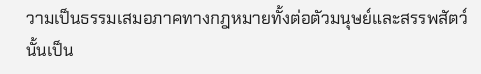วามเป็นธรรมเสมอภาคทางกฎหมายทั้งต่อตัวมนุษย์และสรรพสัตว์นั้นเป็น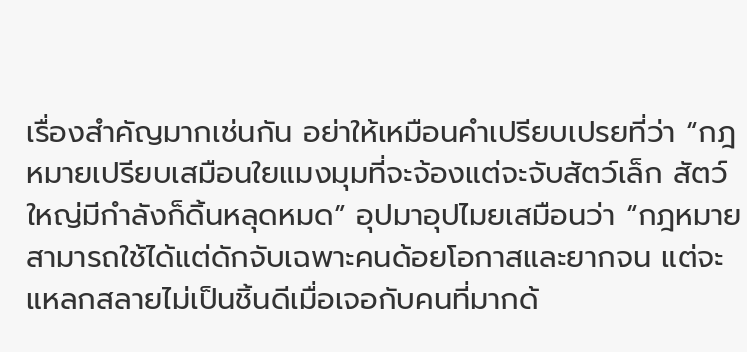เรื่องสำคัญมากเช่นกัน อย่าให้เหมือนคำเปรียบเปรยที่ว่า “กฎหมายเปรียบเสมือนใยแมงมุมที่จะจ้องแต่จะจับสัตว์เล็ก สัตว์ใหญ่มีกำลังก็ดิ้นหลุดหมด” อุปมาอุปไมยเสมือนว่า “กฎหมายสามารถใช้ได้แต่ดักจับเฉพาะคนด้อยโอกาสและยากจน แต่จะแหลกสลายไม่เป็นชิ้นดีเมื่อเจอกับคนที่มากด้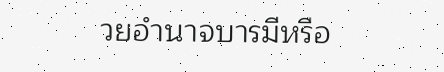วยอำนาจบารมีหรือ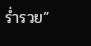ร่ำรวย”